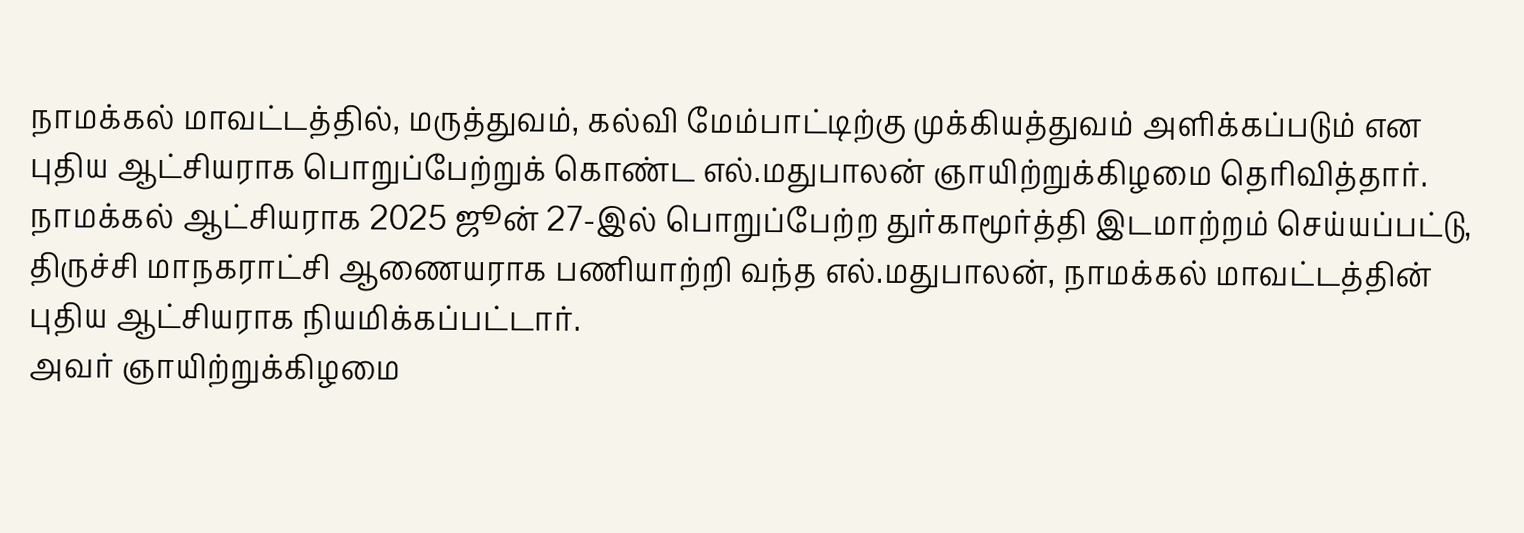நாமக்கல் மாவட்டத்தில், மருத்துவம், கல்வி மேம்பாட்டிற்கு முக்கியத்துவம் அளிக்கப்படும் என புதிய ஆட்சியராக பொறுப்பேற்றுக் கொண்ட எல்.மதுபாலன் ஞாயிற்றுக்கிழமை தெரிவித்தார்.
நாமக்கல் ஆட்சியராக 2025 ஜூன் 27-இல் பொறுப்பேற்ற துர்காமூர்த்தி இடமாற்றம் செய்யப்பட்டு, திருச்சி மாநகராட்சி ஆணையராக பணியாற்றி வந்த எல்.மதுபாலன், நாமக்கல் மாவட்டத்தின் புதிய ஆட்சியராக நியமிக்கப்பட்டார்.
அவர் ஞாயிற்றுக்கிழமை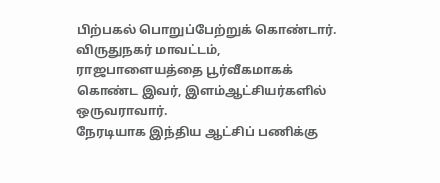பிற்பகல் பொறுப்பேற்றுக் கொண்டார். விருதுநகர் மாவட்டம், ராஜபாளையத்தை பூர்வீகமாகக் கொண்ட இவர், இளம்ஆட்சியர்களில் ஒருவராவார்.
நேரடியாக இந்திய ஆட்சிப் பணிக்கு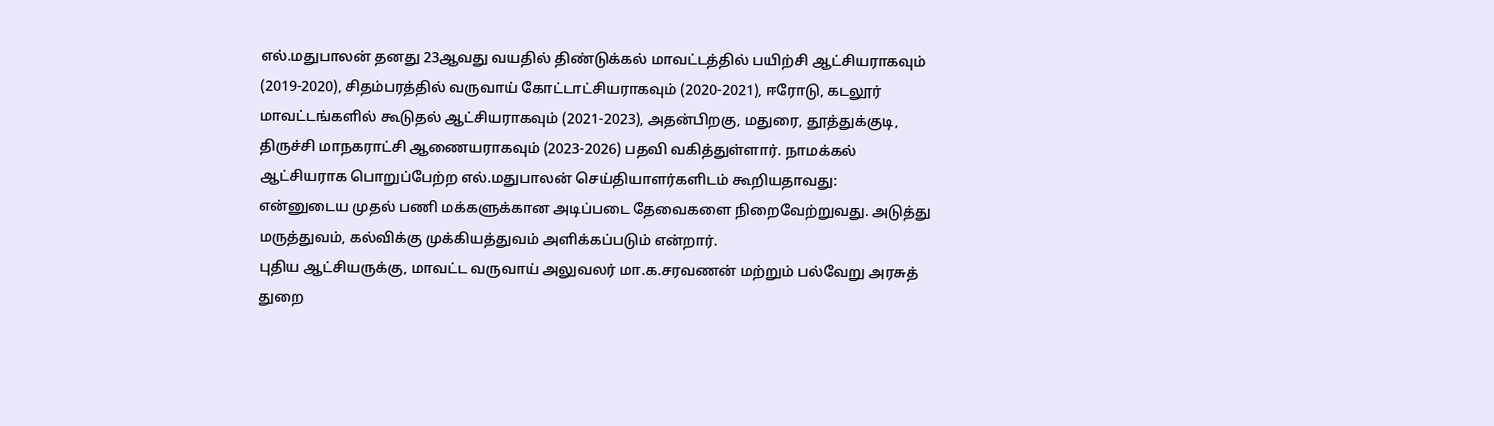எல்.மதுபாலன் தனது 23ஆவது வயதில் திண்டுக்கல் மாவட்டத்தில் பயிற்சி ஆட்சியராகவும் (2019-2020), சிதம்பரத்தில் வருவாய் கோட்டாட்சியராகவும் (2020-2021), ஈரோடு, கடலூர் மாவட்டங்களில் கூடுதல் ஆட்சியராகவும் (2021-2023), அதன்பிறகு, மதுரை, தூத்துக்குடி, திருச்சி மாநகராட்சி ஆணையராகவும் (2023-2026) பதவி வகித்துள்ளார். நாமக்கல் ஆட்சியராக பொறுப்பேற்ற எல்.மதுபாலன் செய்தியாளர்களிடம் கூறியதாவது:
என்னுடைய முதல் பணி மக்களுக்கான அடிப்படை தேவைகளை நிறைவேற்றுவது. அடுத்து மருத்துவம், கல்விக்கு முக்கியத்துவம் அளிக்கப்படும் என்றார்.
புதிய ஆட்சியருக்கு, மாவட்ட வருவாய் அலுவலர் மா.க.சரவணன் மற்றும் பல்வேறு அரசுத் துறை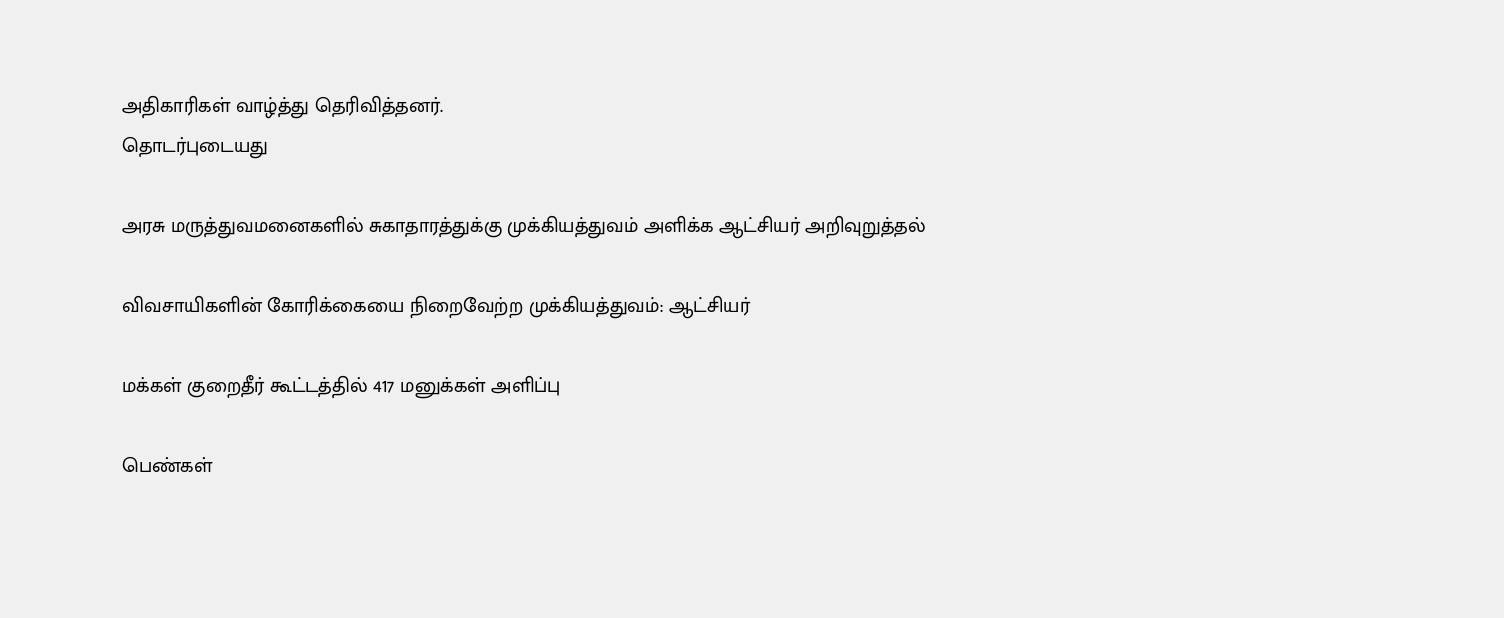அதிகாரிகள் வாழ்த்து தெரிவித்தனர்.
தொடர்புடையது

அரசு மருத்துவமனைகளில் சுகாதாரத்துக்கு முக்கியத்துவம் அளிக்க ஆட்சியர் அறிவுறுத்தல்

விவசாயிகளின் கோரிக்கையை நிறைவேற்ற முக்கியத்துவம்: ஆட்சியர்

மக்கள் குறைதீர் கூட்டத்தில் 417 மனுக்கள் அளிப்பு

பெண்கள்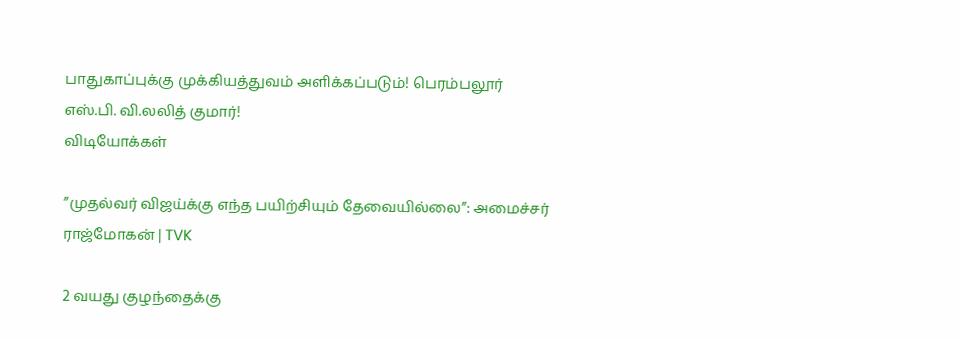பாதுகாப்புக்கு முக்கியத்துவம் அளிக்கப்படும்! பெரம்பலூர் எஸ்.பி. வி.லலித் குமார்!
விடியோக்கள்

”முதல்வர் விஜய்க்கு எந்த பயிற்சியும் தேவையில்லை”: அமைச்சர் ராஜ்மோகன் | TVK

2 வயது குழந்தைக்கு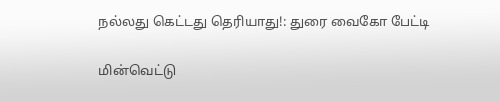நல்லது கெட்டது தெரியாது!: துரை வைகோ பேட்டி

மின்வெட்டு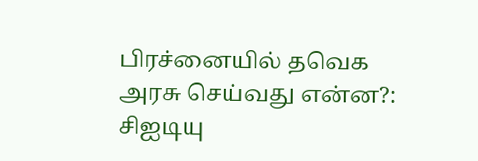பிரச்னையில் தவெக அரசு செய்வது என்ன?: சிஐடியு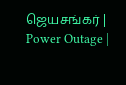ஜெயசங்கர் | Power Outage |